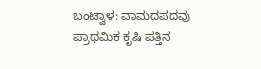ಬಂಟ್ವಾಳ: ವಾಮದಪದವು  ಪ್ರಾಥಮಿಕ ಕೃಷಿ ಪತ್ತಿನ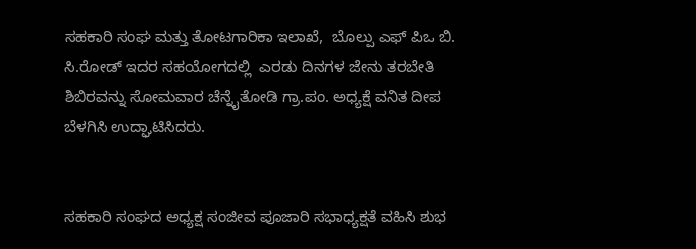ಸಹಕಾರಿ ಸಂಘ ಮತ್ತು ತೋಟಗಾರಿಕಾ ಇಲಾಖೆ,  ಬೊಲ್ಪು ಎಫ್ ಪಿಒ ಬಿ. ಸಿ.ರೋಡ್ ಇದರ ಸಹಯೋಗದಲ್ಲಿ  ಎರಡು ದಿನಗಳ ಜೇನು ತರಬೇತಿ ಶಿಬಿರವನ್ನು ಸೋಮವಾರ ಚೆನ್ನೈತೋಡಿ ಗ್ರಾ.ಪಂ. ಅಧ್ಯಕ್ಷೆ ವನಿತ ದೀಪ ಬೆಳಗಿಸಿ ಉದ್ಘಾಟಿಸಿದರು.


ಸಹಕಾರಿ ಸಂಘದ ಅಧ್ಯಕ್ಷ ಸಂಜೀವ ಪೂಜಾರಿ ಸಭಾಧ್ಯಕ್ಷತೆ ವಹಿಸಿ ಶುಭ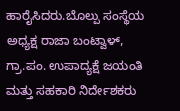ಹಾರೈಸಿದರು.ಬೊಲ್ಪು ಸಂಸ್ಥೆಯ ಅಧ್ಯಕ್ಷ ರಾಜಾ ಬಂಟ್ವಾಳ್, ಗ್ರಾ.ಪಂ. ಉಪಾದ್ಯಕ್ಷೆ ಜಯಂತಿ ಮತ್ತು ಸಹಕಾರಿ ನಿರ್ದೇಶಕರು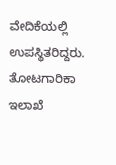ವೇದಿಕೆಯಲ್ಲಿ ಉಪಸ್ಥಿತರಿದ್ದರು.
ತೋಟಗಾರಿಕಾ ಇಲಾಖೆ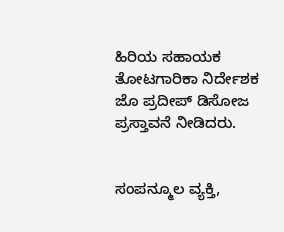ಹಿರಿಯ ಸಹಾಯಕ ತೋಟಗಾರಿಕಾ ನಿರ್ದೇಶಕ ಜೊ ಪ್ರದೀಪ್ ಡಿಸೋಜ ಪ್ರಸ್ತಾವನೆ ನೀಡಿದರು.


ಸಂಪನ್ಮೂಲ ವ್ಯಕ್ತಿ,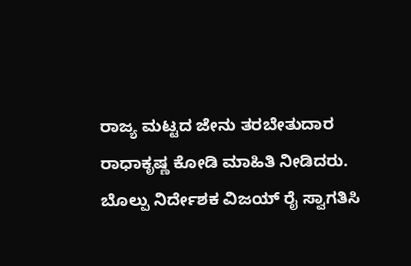ರಾಜ್ಯ ಮಟ್ಟದ ಜೇನು ತರಬೇತುದಾರ ರಾಧಾಕೃಷ್ಣ ಕೋಡಿ ಮಾಹಿತಿ ನೀಡಿದರು.
ಬೊಲ್ಪು ನಿರ್ದೇಶಕ ವಿಜಯ್ ರೈ ಸ್ವಾಗತಿಸಿ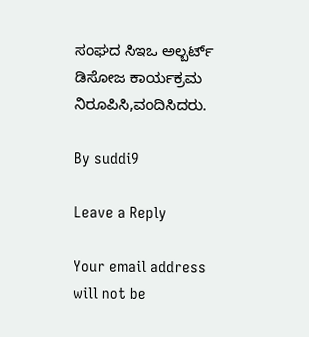ಸಂಘದ ಸಿಇಒ ಅಲ್ಬರ್ಟ್ ಡಿಸೋಜ ಕಾರ್ಯಕ್ರಮ ನಿರೂಪಿಸಿ,ವಂದಿಸಿದರು.

By suddi9

Leave a Reply

Your email address will not be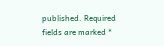published. Required fields are marked *